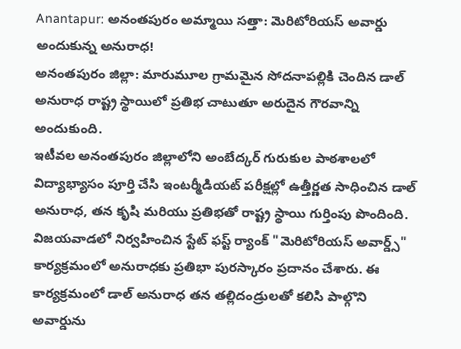Anantapur: అనంతపురం అమ్మాయి సత్తా: మెరిటోరియస్ అవార్డు అందుకున్న అనురాధ!
అనంతపురం జిల్లా: మారుమూల గ్రామమైన సోదనాపల్లికి చెందిన డాల్ అనురాధ రాష్ట్ర స్థాయిలో ప్రతిభ చాటుతూ అరుదైన గౌరవాన్ని అందుకుంది.
ఇటీవల అనంతపురం జిల్లాలోని అంబేద్కర్ గురుకుల పాఠశాలలో విద్యాభ్యాసం పూర్తి చేసి ఇంటర్మీడియట్ పరీక్షల్లో ఉత్తీర్ణత సాధించిన డాల్ అనురాధ, తన కృషి మరియు ప్రతిభతో రాష్ట్ర స్థాయి గుర్తింపు పొందింది.
విజయవాడలో నిర్వహించిన స్టేట్ ఫస్ట్ ర్యాంక్ "మెరిటోరియస్ అవార్డ్స్" కార్యక్రమంలో అనురాధకు ప్రతిభా పురస్కారం ప్రదానం చేశారు. ఈ కార్యక్రమంలో డాల్ అనురాధ తన తల్లిదండ్రులతో కలిసి పాల్గొని అవార్డును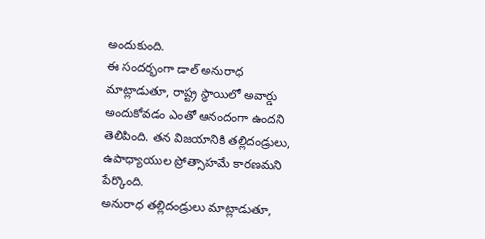అందుకుంది.
ఈ సందర్భంగా డాల్ అనురాధ మాట్లాడుతూ, రాష్ట్ర స్థాయిలో అవార్డు అందుకోవడం ఎంతో ఆనందంగా ఉందని తెలిపింది. తన విజయానికి తల్లిదండ్రులు, ఉపాధ్యాయుల ప్రోత్సాహమే కారణమని పేర్కొంది.
అనురాధ తల్లిదండ్రులు మాట్లాడుతూ,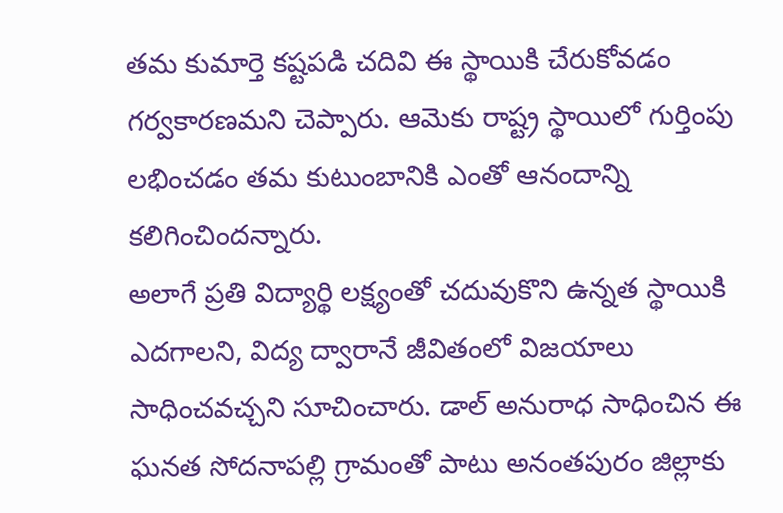తమ కుమార్తె కష్టపడి చదివి ఈ స్థాయికి చేరుకోవడం గర్వకారణమని చెప్పారు. ఆమెకు రాష్ట్ర స్థాయిలో గుర్తింపు లభించడం తమ కుటుంబానికి ఎంతో ఆనందాన్ని కలిగించిందన్నారు.
అలాగే ప్రతి విద్యార్థి లక్ష్యంతో చదువుకొని ఉన్నత స్థాయికి ఎదగాలని, విద్య ద్వారానే జీవితంలో విజయాలు సాధించవచ్చని సూచించారు. డాల్ అనురాధ సాధించిన ఈ ఘనత సోదనాపల్లి గ్రామంతో పాటు అనంతపురం జిల్లాకు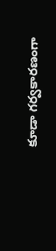కూడా గర్వకారణంగా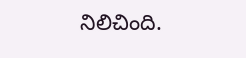నిలిచింది.